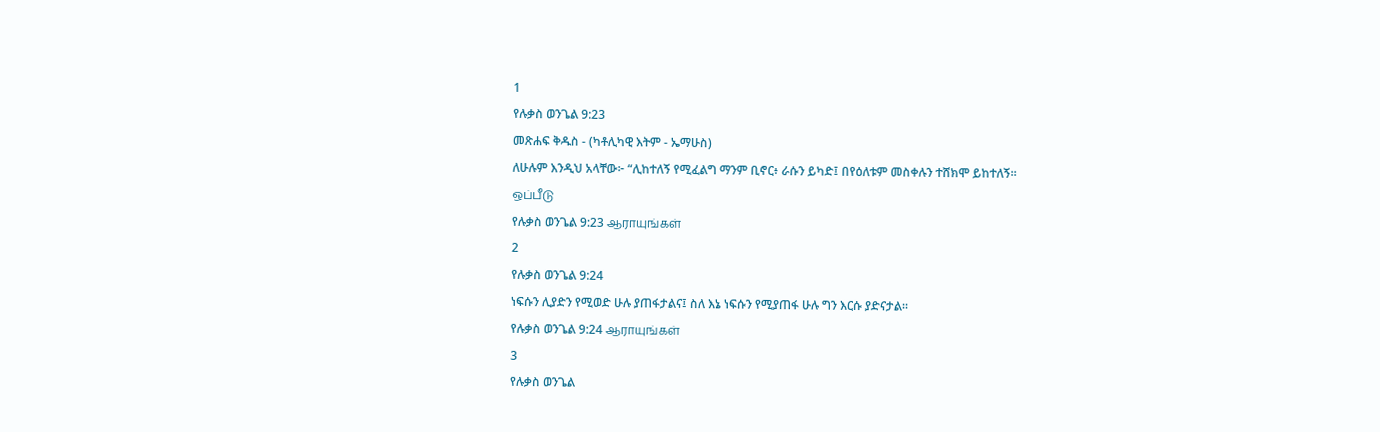1
የሉቃስ ወንጌል 9:23
መጽሐፍ ቅዱስ - (ካቶሊካዊ እትም - ኤማሁስ)
ለሁሉም እንዲህ አላቸው፦ “ሊከተለኝ የሚፈልግ ማንም ቢኖር፥ ራሱን ይካድ፤ በየዕለቱም መስቀሉን ተሸክሞ ይከተለኝ።
ஒப்பீடு
የሉቃስ ወንጌል 9:23 ஆராயுங்கள்
2
የሉቃስ ወንጌል 9:24
ነፍሱን ሊያድን የሚወድ ሁሉ ያጠፋታልና፤ ስለ እኔ ነፍሱን የሚያጠፋ ሁሉ ግን እርሱ ያድናታል።
የሉቃስ ወንጌል 9:24 ஆராயுங்கள்
3
የሉቃስ ወንጌል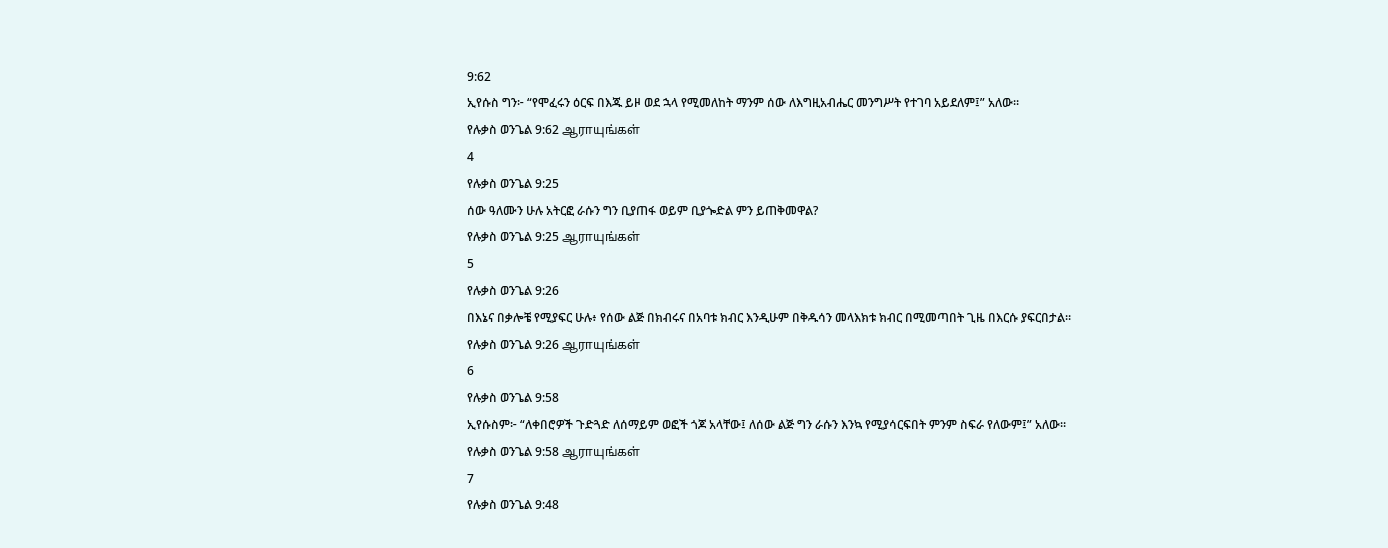9:62
ኢየሱስ ግን፦ “የሞፈሩን ዕርፍ በእጁ ይዞ ወደ ኋላ የሚመለከት ማንም ሰው ለእግዚአብሔር መንግሥት የተገባ አይደለም፤” አለው።
የሉቃስ ወንጌል 9:62 ஆராயுங்கள்
4
የሉቃስ ወንጌል 9:25
ሰው ዓለሙን ሁሉ አትርፎ ራሱን ግን ቢያጠፋ ወይም ቢያጐድል ምን ይጠቅመዋል?
የሉቃስ ወንጌል 9:25 ஆராயுங்கள்
5
የሉቃስ ወንጌል 9:26
በእኔና በቃሎቼ የሚያፍር ሁሉ፥ የሰው ልጅ በክብሩና በአባቱ ክብር እንዲሁም በቅዱሳን መላእክቱ ክብር በሚመጣበት ጊዜ በእርሱ ያፍርበታል።
የሉቃስ ወንጌል 9:26 ஆராயுங்கள்
6
የሉቃስ ወንጌል 9:58
ኢየሱስም፦ “ለቀበሮዎች ጉድጓድ ለሰማይም ወፎች ጎጆ አላቸው፤ ለሰው ልጅ ግን ራሱን እንኳ የሚያሳርፍበት ምንም ስፍራ የለውም፤” አለው።
የሉቃስ ወንጌል 9:58 ஆராயுங்கள்
7
የሉቃስ ወንጌል 9:48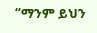“ማንም ይህን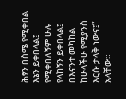ሕፃን በስሜ የሚቀበል እኔን ይቀበላል፤ የሚቀበለኝም ሁሉ የላከኝን ይቀበላል፤ በእናንተ መካከል ከሁላችሁ የሚያንስ እርሱ ታላቅ ነውና፤” አላቸው።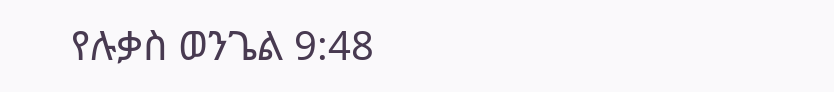የሉቃስ ወንጌል 9:48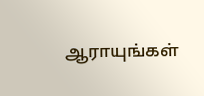ஆராயுங்கள்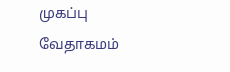முகப்பு
வேதாகமம்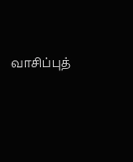வாசிப்புத்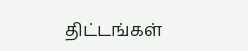திட்டங்கள்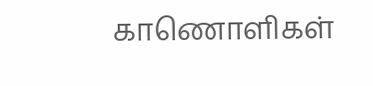காணொளிகள்